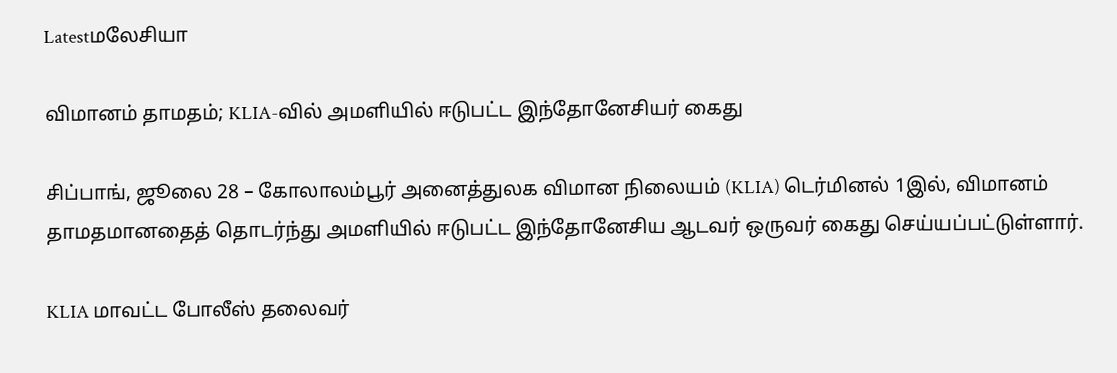Latestமலேசியா

விமானம் தாமதம்; KLIA-வில் அமளியில் ஈடுபட்ட இந்தோனேசியர் கைது

சிப்பாங், ஜூலை 28 – கோலாலம்பூர் அனைத்துலக விமான நிலையம் (KLIA) டெர்மினல் 1இல், விமானம் தாமதமானதைத் தொடர்ந்து அமளியில் ஈடுபட்ட இந்தோனேசிய ஆடவர் ஒருவர் கைது செய்யப்பட்டுள்ளார்.

KLIA மாவட்ட போலீஸ் தலைவர்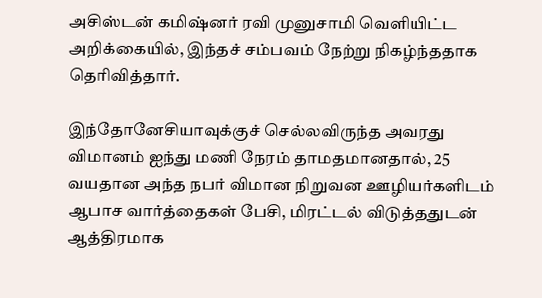அசிஸ்டன் கமிஷ்னர் ரவி முனுசாமி வெளியிட்ட அறிக்கையில், இந்தச் சம்பவம் நேற்று நிகழ்ந்ததாக தெரிவித்தார்.

இந்தோனேசியாவுக்குச் செல்லவிருந்த அவரது விமானம் ஐந்து மணி நேரம் தாமதமானதால், 25 வயதான அந்த நபர் விமான நிறுவன ஊழியர்களிடம் ஆபாச வார்த்தைகள் பேசி, மிரட்டல் விடுத்ததுடன் ஆத்திரமாக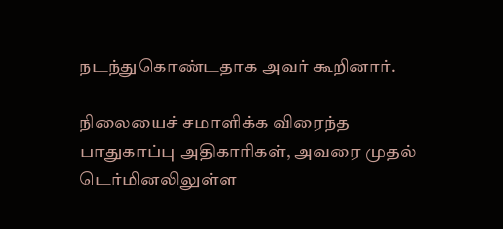நடந்துகொண்டதாக அவர் கூறினார்.

நிலையைச் சமாளிக்க விரைந்த பாதுகாப்பு அதிகாரிகள், அவரை முதல் டெர்மினலிலுள்ள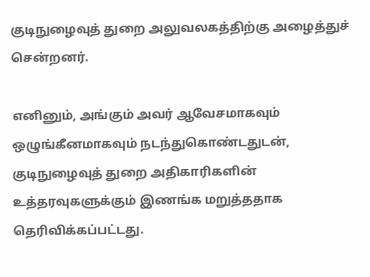குடிநுழைவுத் துறை அலுவலகத்திற்கு அழைத்துச் சென்றனர்.

எனினும், அங்கும் அவர் ஆவேசமாகவும் ஒழுங்கீனமாகவும் நடந்துகொண்டதுடன், குடிநுழைவுத் துறை அதிகாரிகளின் உத்தரவுகளுக்கும் இணங்க மறுத்ததாக தெரிவிக்கப்பட்டது.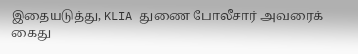இதையடுத்து, KLIA துணை போலீசார் அவரைக் கைது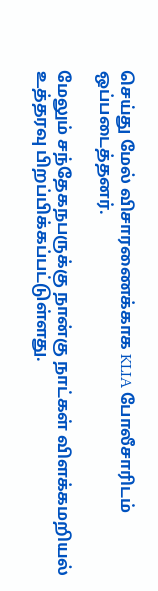செய்து மேல் விசாரணைக்காக KLIA போலீசாரிடம் ஒப்படைத்தனர்.

மேலும் சந்தேகநபருக்கு நான்கு நாட்கள் விளக்கமறியல் உத்தரவு பிறப்பிக்கப்பட்டுள்ளது.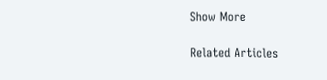Show More

Related Articles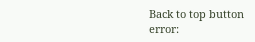Back to top button
error: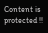Content is protected !!